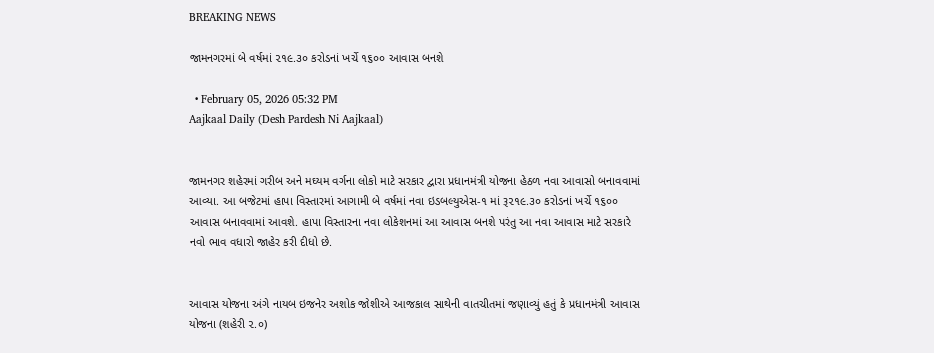BREAKING NEWS

જામનગરમાં બે વર્ષમાં ૨૧૯.૩૦ કરોડનાં ખર્ચે ૧૬૦૦ આવાસ બનશે

  • February 05, 2026 05:32 PM
Aajkaal Daily (Desh Pardesh Ni Aajkaal)


જામનગર શહેરમાં ગરીબ અને મઘ્યમ વર્ગના લોકો માટે સરકાર દ્વારા પ્રધાનમંત્રી યોજના હેઠળ નવા આવાસો બનાવવામાં આવ્યા. આ બજેટમાં હાપા વિસ્તારમાં આગામી બે વર્ષમાં નવા ઇડબલ્યુએસ-૧ માં રૂ૨૧૯.૩૦ કરોડનાં ખર્ચે ૧૬૦૦ આવાસ બનાવવામાં આવશે. હાપા વિસ્તારના નવા લોકેશનમાં આ આવાસ બનશે પરંતુ આ નવા આવાસ માટે સરકારે નવો ભાવ વધારો જાહેર કરી દીધો છે.


આવાસ યોજના અંગે નાયબ ઇજનેર અશોક જોશીએ આજકાલ સાથેની વાતચીતમાં જણાવ્યું હતું કે પ્રધાનમંત્રી આવાસ યોજના (શહેરી ૨.૦)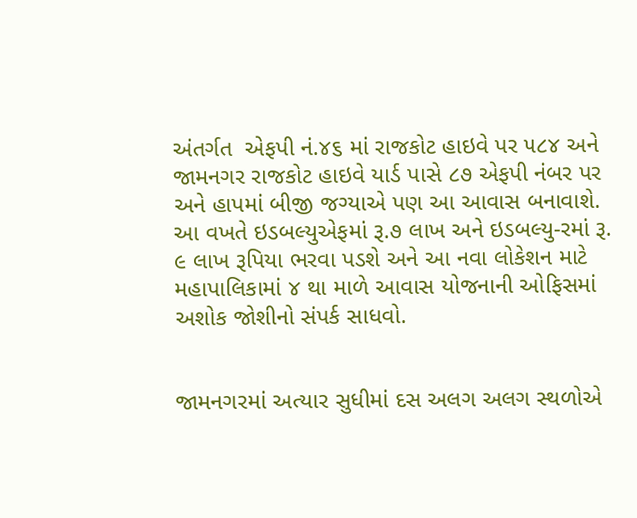અંતર્ગત  એફપી નં.૪૬ માં રાજકોટ હાઇવે પર ૫૮૪ અને જામનગર રાજકોટ હાઇવે યાર્ડ પાસે ૮૭ એફપી નંબર પર અને હાપમાં બીજી જગ્યાએ પણ આ આવાસ બનાવાશે. આ વખતે ઇડબલ્યુએફમાં રૂ.૭ લાખ અને ઇડબલ્યુ-રમાં રૂ. ૯ લાખ રૂપિયા ભરવા પડશે અને આ નવા લોકેશન માટે મહાપાલિકામાં ૪ થા માળે આવાસ યોજનાની ઓફિસમાં અશોક જોશીનો સંપર્ક સાધવો.


જામનગરમાં અત્યાર સુધીમાં દસ અલગ અલગ સ્થળોએ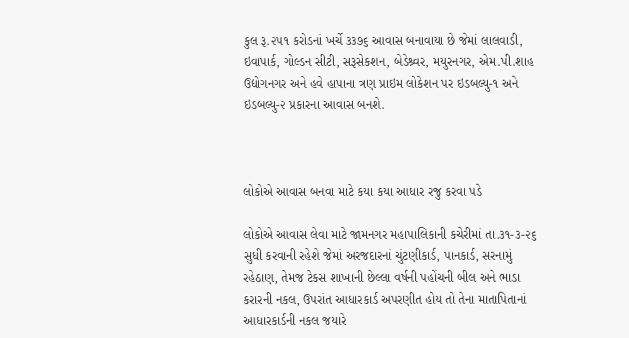કુલ રૂ.૨૫૧ કરોડનાં ખર્ચે ૩૩૭૬ આવાસ બનાવાયા છે જેમાં લાલવાડી, ઇવાપાર્ક, ગોલ્ડન સીટી, સરૂસેકશન, બેડેશ્ર્વર, મયુરનગર, એમ.પી.શાહ ઉદ્યોગનગર અને હવે હાપાના ત્રણ પ્રાઇમ લોકેશન પર ઇડબલ્યુ-૧ અને ઇડબલ્યુ-૨ પ્રકારના આવાસ બનશે.



લોકોએ આવાસ બનવા માટે કયા કયા આધાર રજુ કરવા પડે

લોકોએ આવાસ લેવા માટે જામનગર મહાપાલિકાની કચેરીમાં તા.૩૧-૩-૨૬ સુધી કરવાની રહેશે જેમાં અરજદારનાં ચુંટણીકાર્ડ, પાનકાર્ડ, સરનામું રહેઠાણ, તેમજ ટેકસ શાખાની છેલ્લા વર્ષની પહોંચની બીલ અને ભાડા કરારની નકલ, ઉપરાંત આધારકાર્ડ અપરણીત હોય તો તેના માતાપિતાનાં આધારકાર્ડની નકલ જયારે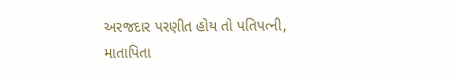અરજદાર પરણીત હોય તો પતિપત્ની, માતાપિતા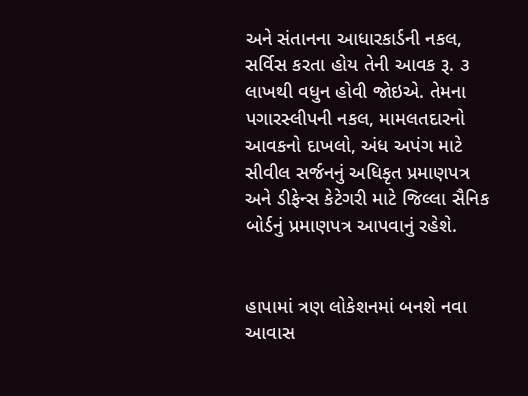અને સંતાનના આધારકાર્ડની નકલ, સર્વિસ કરતા હોય તેની આવક રૂ. ૩ લાખથી વધુન હોવી જોઇએ. તેમના પગારસ્લીપની નકલ, મામલતદારનો આવકનો દાખલો, અંધ અપંગ માટે સીવીલ સર્જનનું અધિકૃત પ્રમાણપત્ર અને ડીફેન્સ કેટેગરી માટે જિલ્લા સૈનિક બોર્ડનું પ્રમાણપત્ર આપવાનું રહેશે.


હાપામાં ત્રણ લોકેશનમાં બનશે નવા આવાસ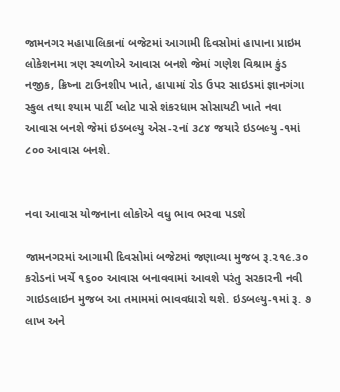જામનગર મહાપાલિકાનાં બજેટમાં આગામી દિવસોમાં હાપાના પ્રાઇમ લોકેશનમા ત્રણ સ્થળોએ આવાસ બનશે જેમાં ગણેશ વિશ્રામ કુંડ નજીક, ક્રિષ્ના ટાઉનશીપ ખાતે, હાપામાં રોડ ઉપર સાઇડમાં જ્ઞાનગંગા સ્કુલ તથા શ્યામ પાર્ટી પ્લોટ પાસે શંકરધામ સોસાયટી ખાતે નવા આવાસ બનશે જેમાં ઇડબલ્યુ એસ-૨નાં ૩૮૪ જયારે ઇડબલ્યુ -૧માં ૮૦૦ આવાસ બનશે.


નવા આવાસ યોજનાના લોકોએ વધુ ભાવ ભરવા પડશે

જામનગરમાં આગામી દિવસોમાં બજેટમાં જણાવ્યા મુજબ રૂ.૨૧૯.૩૦ કરોડનાં ખર્ચે ૧૬૦૦ આવાસ બનાવવામાં આવશે પરંતુ સરકારની નવી ગાઇડલાઇન મુજબ આ તમામમાં ભાવવધારો થશે. ઇડબલ્યુ-૧માં રૂ. ૭ લાખ અને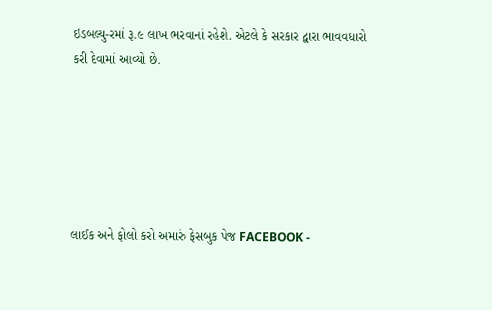ઇડબલ્યુ-રમાં રૂ.૯ લાખ ભરવાનાં રહેશે. એટલે કે સરકાર દ્વારા ભાવવધારો કરી દેવામાં આવ્યો છે.






લાઈક અને ફોલો કરો અમારું ફેસબુક પેજ FACEBOOK -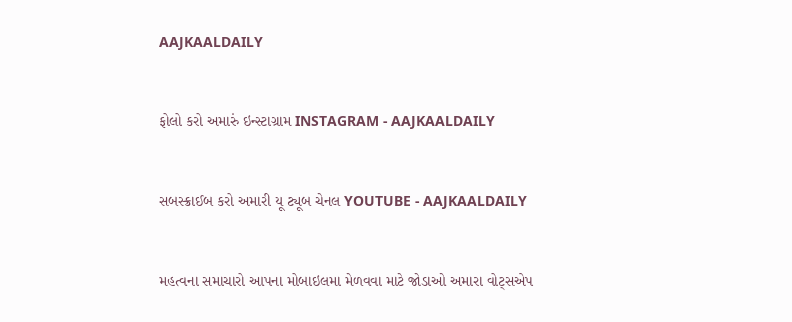AAJKAALDAILY


ફોલો કરો અમારું ઇન્સ્ટાગ્રામ INSTAGRAM - AAJKAALDAILY


સબસ્ક્રાઈબ કરો અમારી યૂ ટ્યૂબ ચેનલ YOUTUBE - AAJKAALDAILY


મહત્વના સમાચારો આપના મોબાઇલમા મેળવવા માટે જોડાઓ અમારા વોટ્સએપ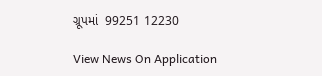ગ્રૂપમાં  99251 12230

View News On Application